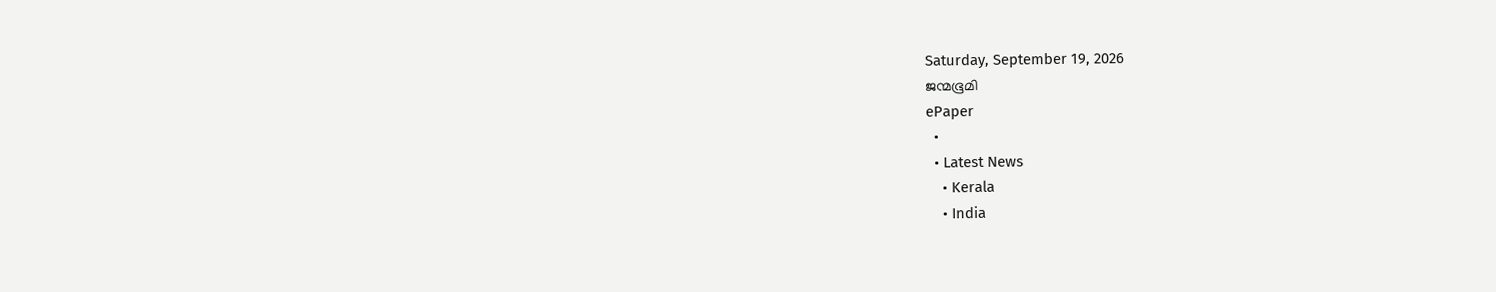Saturday, September 19, 2026
ജന്മഭൂമി
ePaper
  •
  • Latest News
    • Kerala
    • India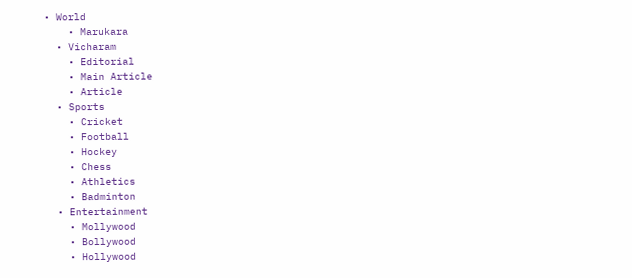• World
    • Marukara
  • Vicharam
    • Editorial
    • Main Article
    • Article
  • Sports
    • Cricket
    • Football
    • Hockey
    • Chess
    • Athletics
    • Badminton
  • Entertainment
    • Mollywood
    • Bollywood
    • Hollywood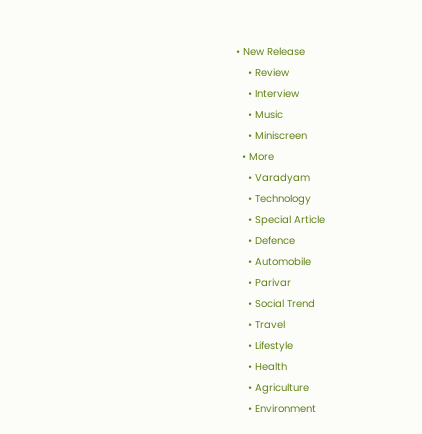• New Release
    • Review
    • Interview
    • Music
    • Miniscreen
  • More
    • Varadyam
    • Technology
    • Special Article
    • Defence
    • Automobile
    • Parivar
    • Social Trend
    • Travel
    • Lifestyle
    • Health
    • Agriculture
    • Environment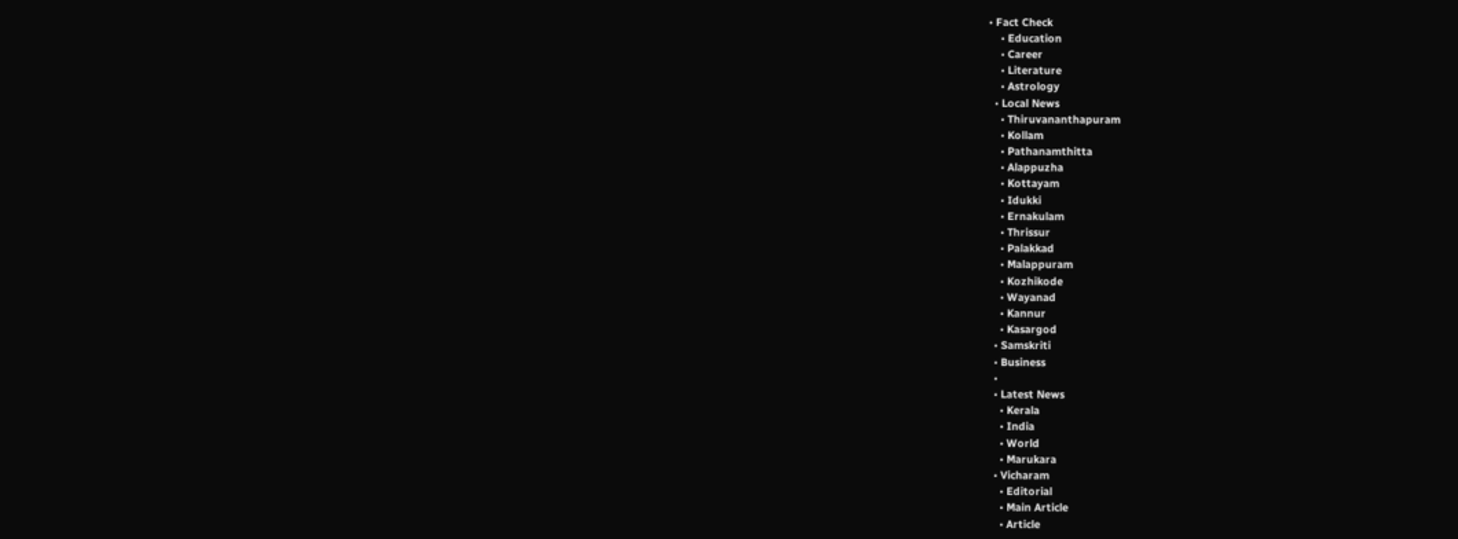• Fact Check
    • Education
    • Career
    • Literature
    • Astrology
  • Local News
    • Thiruvananthapuram
    • Kollam
    • Pathanamthitta
    • Alappuzha
    • Kottayam
    • Idukki
    • Ernakulam
    • Thrissur
    • Palakkad
    • Malappuram
    • Kozhikode
    • Wayanad
    • Kannur
    • Kasargod
  • Samskriti
  • Business
  •
  • Latest News
    • Kerala
    • India
    • World
    • Marukara
  • Vicharam
    • Editorial
    • Main Article
    • Article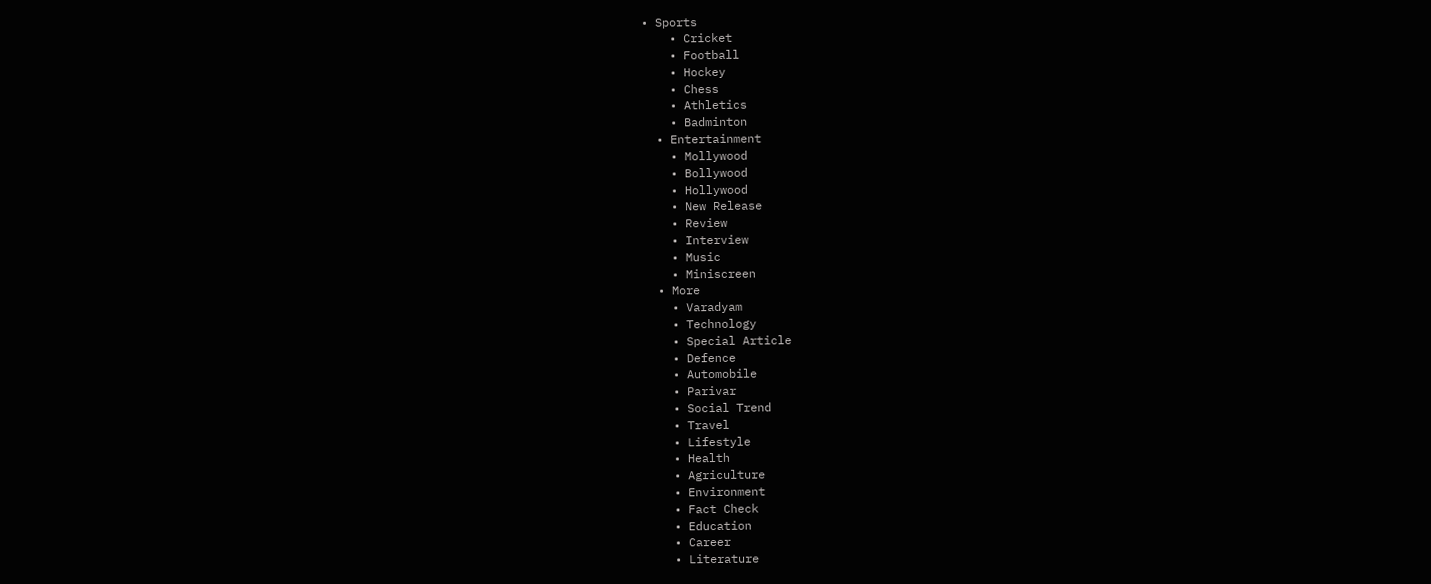• Sports
    • Cricket
    • Football
    • Hockey
    • Chess
    • Athletics
    • Badminton
  • Entertainment
    • Mollywood
    • Bollywood
    • Hollywood
    • New Release
    • Review
    • Interview
    • Music
    • Miniscreen
  • More
    • Varadyam
    • Technology
    • Special Article
    • Defence
    • Automobile
    • Parivar
    • Social Trend
    • Travel
    • Lifestyle
    • Health
    • Agriculture
    • Environment
    • Fact Check
    • Education
    • Career
    • Literature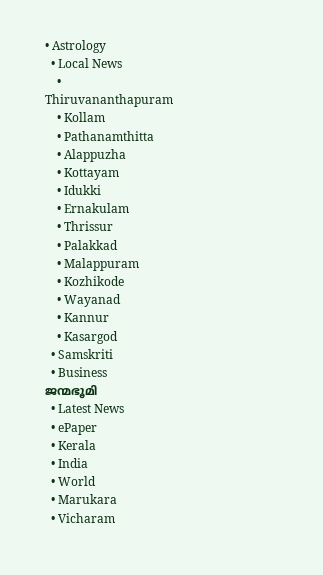• Astrology
  • Local News
    • Thiruvananthapuram
    • Kollam
    • Pathanamthitta
    • Alappuzha
    • Kottayam
    • Idukki
    • Ernakulam
    • Thrissur
    • Palakkad
    • Malappuram
    • Kozhikode
    • Wayanad
    • Kannur
    • Kasargod
  • Samskriti
  • Business
ജന്മഭൂമി
  • Latest News
  • ePaper
  • Kerala
  • India
  • World
  • Marukara
  • Vicharam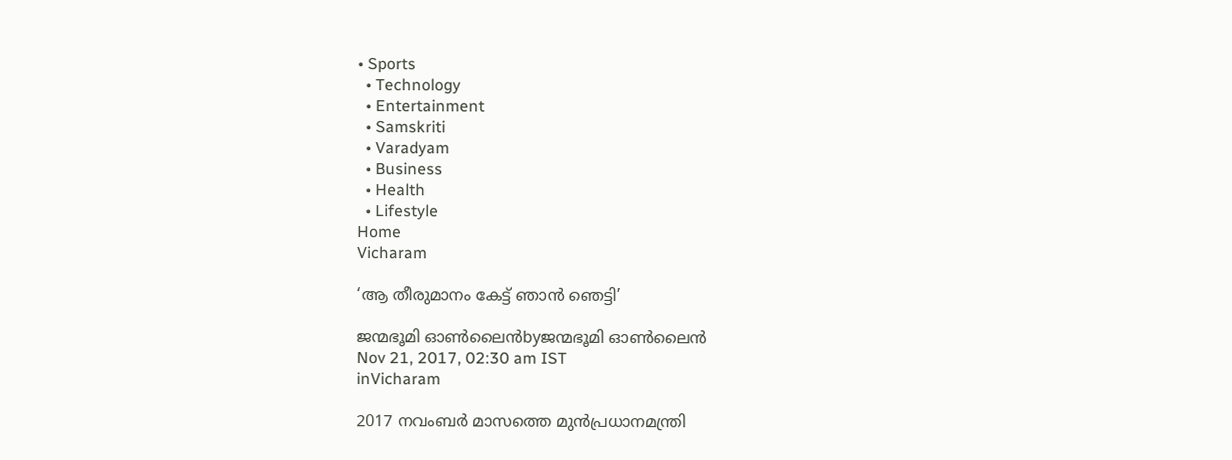• Sports
  • Technology
  • Entertainment
  • Samskriti
  • Varadyam
  • Business
  • Health
  • Lifestyle
Home
Vicharam

‘ആ തീരുമാനം കേട്ട് ഞാന്‍ ഞെട്ടി’

ജന്മഭൂമി ഓണ്‍ലൈന്‍byജന്മഭൂമി ഓണ്‍ലൈന്‍
Nov 21, 2017, 02:30 am IST
inVicharam

2017 നവംബര്‍ മാസത്തെ മുന്‍പ്രധാനമന്ത്രി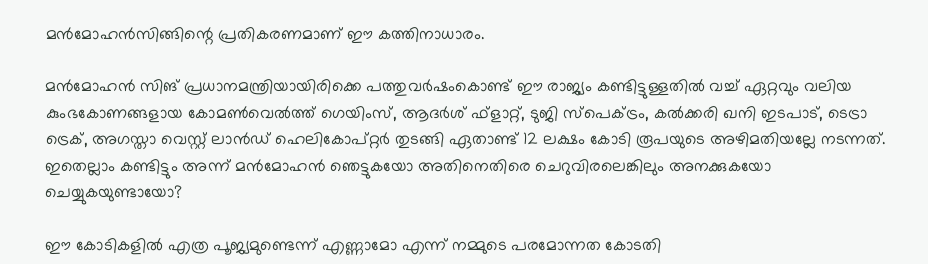മന്‍മോഹന്‍സിങ്ങിന്റെ പ്രതികരണമാണ് ഈ കത്തിനാധാരം.

മന്‍മോഹന്‍ സിങ് പ്രധാനമന്ത്രിയായിരിക്കെ പത്തുവര്‍ഷംകൊണ്ട് ഈ രാജ്യം കണ്ടിട്ടുള്ളതില്‍ വച്ച് ഏറ്റവും വലിയ കുംഭകോണങ്ങളായ കോമണ്‍വെല്‍ത്ത് ഗെയിംസ്, ആദര്‍ശ് ഫ്‌ളാറ്റ്, ടുജി സ്‌പെക്ട്രം, കല്‍ക്കരി ഖനി ഇടപാട്, ടെട്രാ ട്രെക്, അഗസ്താ വെസ്റ്റ് ലാന്‍ഡ് ഹെലികോപ്റ്റര്‍ തുടങ്ങി ഏതാണ്ട് 12 ലക്ഷം കോടി രൂപയുടെ അഴിമതിയല്ലേ നടന്നത്. ഇതെല്ലാം കണ്ടിട്ടും അന്ന് മന്‍മോഹന്‍ ഞെട്ടുകയോ അതിനെതിരെ ചെറുവിരലെങ്കിലും അനക്കുകയോ ചെയ്യുകയുണ്ടായോ?

ഈ കോടികളില്‍ എത്ര പൂജ്യമുണ്ടെന്ന് എണ്ണാമോ എന്ന് നമ്മുടെ പരമോന്നത കോടതി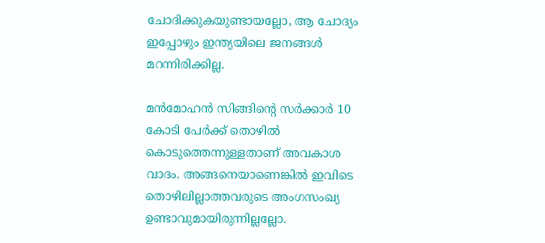ചോദിക്കുകയുണ്ടായല്ലോ, ആ ചോദ്യം ഇപ്പോഴും ഇന്ത്യയിലെ ജനങ്ങള്‍ മറന്നിരിക്കില്ല.

മന്‍മോഹന്‍ സിങ്ങിന്റെ സര്‍ക്കാര്‍ 10 കോടി പേര്‍ക്ക് തൊഴില്‍ കൊടുത്തെന്നുള്ളതാണ് അവകാശ വാദം. അങ്ങനെയാണെങ്കില്‍ ഇവിടെ തൊഴിലില്ലാത്തവരുടെ അംഗസംഖ്യ ഉണ്ടാവുമായിരുന്നില്ലല്ലോ.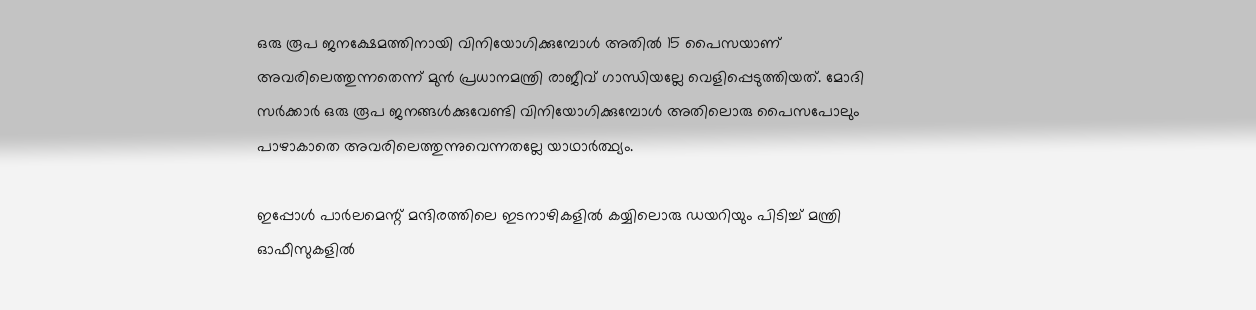ഒരു രൂപ ജനക്ഷേമത്തിനായി വിനിയോഗിക്കുമ്പോള്‍ അതില്‍ 15 പൈസയാണ് അവരിലെത്തുന്നതെന്ന് മുന്‍ പ്രധാനമന്ത്രി രാജീവ് ഗാന്ധിയല്ലേ വെളിപ്പെടുത്തിയത്. മോദി സര്‍ക്കാര്‍ ഒരു രൂപ ജനങ്ങള്‍ക്കുവേണ്ടി വിനിയോഗിക്കുമ്പോള്‍ അതിലൊരു പൈസപോലും പാഴാകാതെ അവരിലെത്തുന്നുവെന്നതല്ലേ യാഥാര്‍ത്ഥ്യം.

ഇപ്പോള്‍ പാര്‍ലമെന്റ് മന്ദിരത്തിലെ ഇടനാഴികളില്‍ കയ്യിലൊരു ഡയറിയും പിടിച്ച് മന്ത്രി ഓഫീസുകളില്‍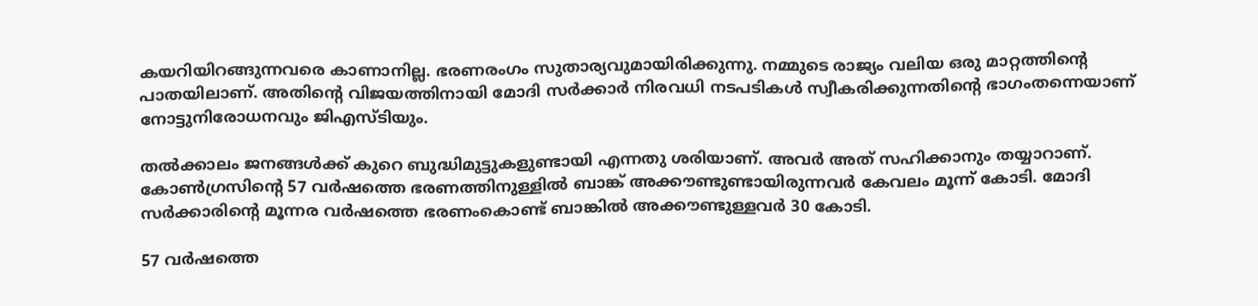കയറിയിറങ്ങുന്നവരെ കാണാനില്ല. ഭരണരംഗം സുതാര്യവുമായിരിക്കുന്നു. നമ്മുടെ രാജ്യം വലിയ ഒരു മാറ്റത്തിന്റെ പാതയിലാണ്. അതിന്റെ വിജയത്തിനായി മോദി സര്‍ക്കാര്‍ നിരവധി നടപടികള്‍ സ്വീകരിക്കുന്നതിന്റെ ഭാഗംതന്നെയാണ് നോട്ടുനിരോധനവും ജിഎസ്ടിയും.

തല്‍ക്കാലം ജനങ്ങള്‍ക്ക് കുറെ ബുദ്ധിമുട്ടുകളുണ്ടായി എന്നതു ശരിയാണ്. അവര്‍ അത് സഹിക്കാനും തയ്യാറാണ്. കോണ്‍ഗ്രസിന്റെ 57 വര്‍ഷത്തെ ഭരണത്തിനുള്ളില്‍ ബാങ്ക് അക്കൗണ്ടുണ്ടായിരുന്നവര്‍ കേവലം മൂന്ന് കോടി. മോദി സര്‍ക്കാരിന്റെ മൂന്നര വര്‍ഷത്തെ ഭരണംകൊണ്ട് ബാങ്കില്‍ അക്കൗണ്ടുള്ളവര്‍ 30 കോടി.

57 വര്‍ഷത്തെ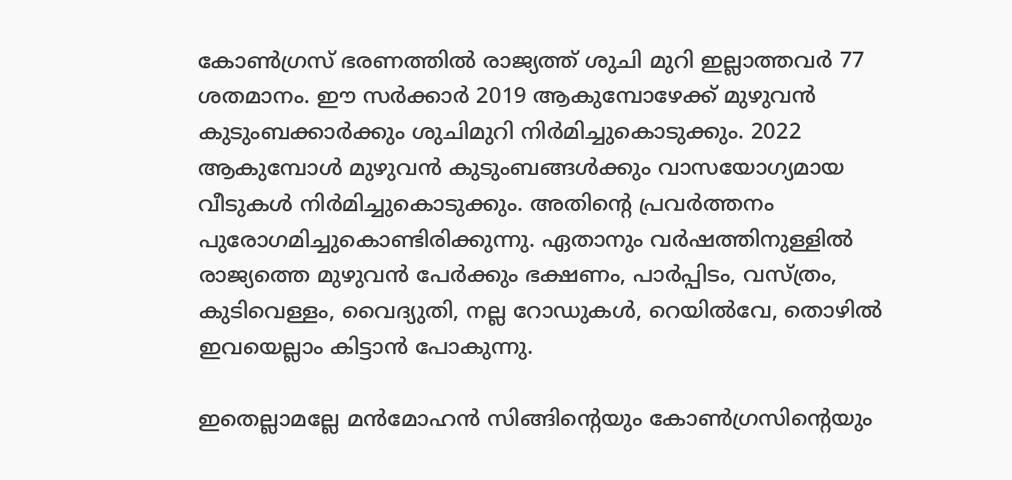കോണ്‍ഗ്രസ് ഭരണത്തില്‍ രാജ്യത്ത് ശുചി മുറി ഇല്ലാത്തവര്‍ 77 ശതമാനം. ഈ സര്‍ക്കാര്‍ 2019 ആകുമ്പോഴേക്ക് മുഴുവന്‍ കുടുംബക്കാര്‍ക്കും ശുചിമുറി നിര്‍മിച്ചുകൊടുക്കും. 2022 ആകുമ്പോള്‍ മുഴുവന്‍ കുടുംബങ്ങള്‍ക്കും വാസയോഗ്യമായ വീടുകള്‍ നിര്‍മിച്ചുകൊടുക്കും. അതിന്റെ പ്രവര്‍ത്തനം പുരോഗമിച്ചുകൊണ്ടിരിക്കുന്നു. ഏതാനും വര്‍ഷത്തിനുള്ളില്‍ രാജ്യത്തെ മുഴുവന്‍ പേര്‍ക്കും ഭക്ഷണം, പാര്‍പ്പിടം, വസ്ത്രം, കുടിവെള്ളം, വൈദ്യുതി, നല്ല റോഡുകള്‍, റെയില്‍വേ, തൊഴില്‍ ഇവയെല്ലാം കിട്ടാന്‍ പോകുന്നു.

ഇതെല്ലാമല്ലേ മന്‍മോഹന്‍ സിങ്ങിന്റെയും കോണ്‍ഗ്രസിന്റെയും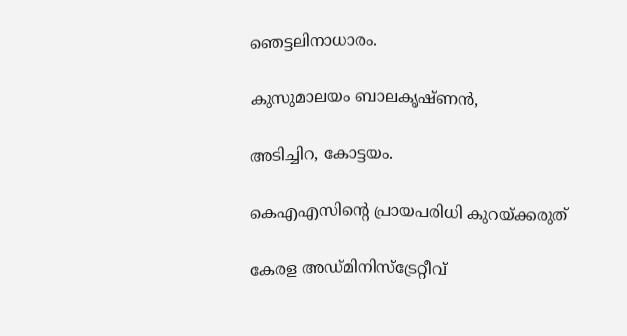ഞെട്ടലിനാധാരം.

കുസുമാലയം ബാലകൃഷ്ണന്‍,

അടിച്ചിറ, കോട്ടയം.

കെഎഎസിന്റെ പ്രായപരിധി കുറയ്‌ക്കരുത്

കേരള അഡ്മിനിസ്‌ട്രേറ്റീവ്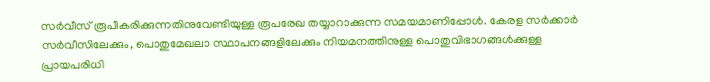സര്‍വീസ് രൂപീകരിക്കുന്നതിനുവേണ്ടിയുള്ള രൂപരേഖ തയ്യാറാക്കുന്ന സമയമാണിപ്പോള്‍. കേരള സര്‍ക്കാര്‍ സര്‍വീസിലേക്കും, പൊതുമേഖലാ സ്ഥാപനങ്ങളിലേക്കും നിയമനത്തിനുള്ള പൊതുവിഭാഗങ്ങള്‍ക്കുള്ള പ്രായപരിധി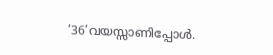’36’വയസ്സാണിപ്പോള്‍.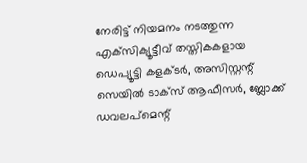നേരിട്ട് നിയമനം നടത്തുന്ന എക്‌സിക്യൂട്ടീവ് തസ്തികകളായ ഡെപ്യൂട്ടി കളക്ടര്‍, അസിസ്റ്റന്റ് സെയില്‍ ടാക്‌സ് ആഫീസര്‍, ബ്ലോക്ക് ഡവലപ്‌മെന്റ്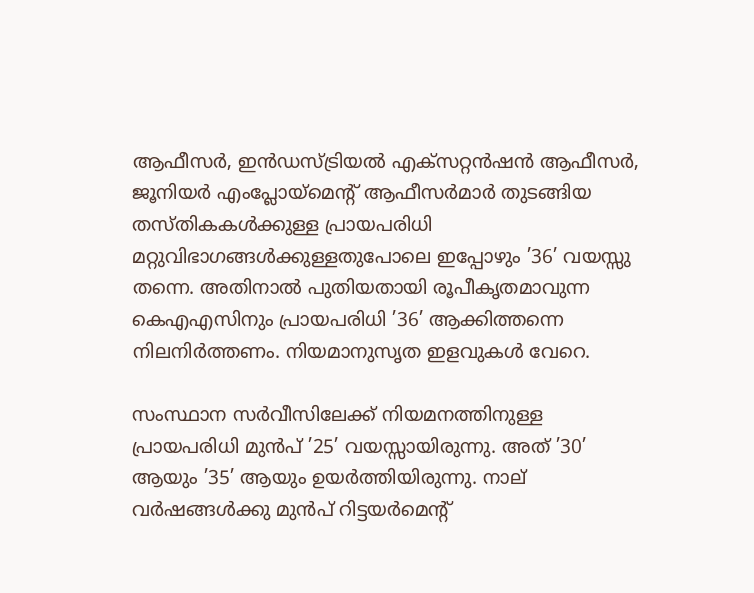ആഫീസര്‍, ഇന്‍ഡസ്ട്രിയല്‍ എക്‌സറ്റന്‍ഷന്‍ ആഫീസര്‍, ജൂനിയര്‍ എംപ്ലോയ്‌മെന്റ് ആഫീസര്‍മാര്‍ തുടങ്ങിയ തസ്തികകള്‍ക്കുള്ള പ്രായപരിധി മറ്റുവിഭാഗങ്ങള്‍ക്കുള്ളതുപോലെ ഇപ്പോഴും ’36’ വയസ്സു തന്നെ. അതിനാല്‍ പുതിയതായി രൂപീകൃതമാവുന്ന കെഎഎസിനും പ്രായപരിധി ’36’ ആക്കിത്തന്നെ നിലനിര്‍ത്തണം. നിയമാനുസൃത ഇളവുകള്‍ വേറെ.

സംസ്ഥാന സര്‍വീസിലേക്ക് നിയമനത്തിനുള്ള പ്രായപരിധി മുന്‍പ് ’25’ വയസ്സായിരുന്നു. അത് ’30’ ആയും ’35’ ആയും ഉയര്‍ത്തിയിരുന്നു. നാല് വര്‍ഷങ്ങള്‍ക്കു മുന്‍പ് റിട്ടയര്‍മെന്റ്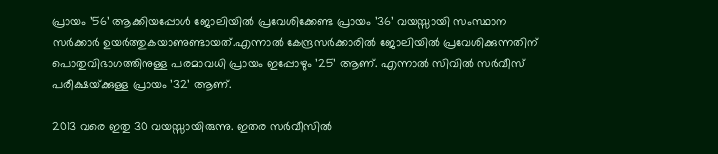പ്രായം ’56’ ആക്കിയപ്പോള്‍ ജോലിയില്‍ പ്രവേശിക്കേണ്ട പ്രായം ’36’ വയസ്സായി സംസ്ഥാന സര്‍ക്കാര്‍ ഉയര്‍ത്തുകയാണുണ്ടായത്.എന്നാല്‍ കേന്ദ്രസര്‍ക്കാരില്‍ ജോലിയില്‍ പ്രവേശിക്കുന്നതിന് പൊതുവിഭാഗത്തിനുള്ള പരമാവധി പ്രായം ഇപ്പോഴും ’25’ ആണ്. എന്നാല്‍ സിവില്‍ സര്‍വീസ് പരീക്ഷയ്‌ക്കുള്ള പ്രായം ’32’ ആണ്.

2013 വരെ ഇതു 30 വയസ്സായിരുന്നു. ഇതര സര്‍വീസില്‍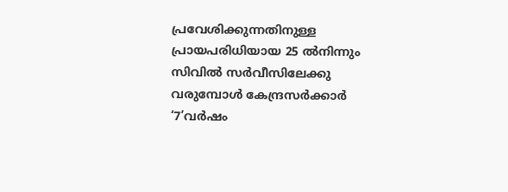പ്രവേശിക്കുന്നതിനുള്ള പ്രായപരിധിയായ 25 ല്‍നിന്നും സിവില്‍ സര്‍വീസിലേക്കു വരുമ്പോള്‍ കേന്ദ്രസര്‍ക്കാര്‍ ‘7’വര്‍ഷം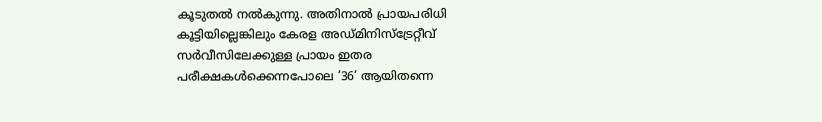കൂടുതല്‍ നല്‍കുന്നു. അതിനാല്‍ പ്രായപരിധി കൂട്ടിയില്ലെങ്കിലും കേരള അഡ്മിനിസ്‌ട്രേറ്റീവ് സര്‍വീസിലേക്കുള്ള പ്രായം ഇതര പരീക്ഷകള്‍ക്കെന്നപോലെ ’36’ ആയിതന്നെ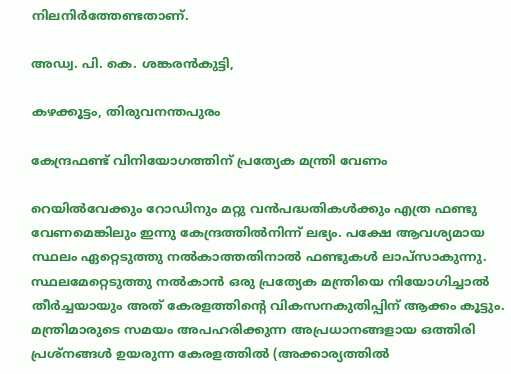നിലനിര്‍ത്തേണ്ടതാണ്.

അഡ്വ. പി. കെ. ശങ്കരന്‍കുട്ടി,

കഴക്കൂട്ടം, തിരുവനന്തപുരം

കേന്ദ്രഫണ്ട് വിനിയോഗത്തിന് പ്രത്യേക മന്ത്രി വേണം

റെയില്‍വേക്കും റോഡിനും മറ്റു വന്‍പദ്ധതികള്‍ക്കും എത്ര ഫണ്ടു വേണമെങ്കിലും ഇന്നു കേന്ദ്രത്തില്‍നിന്ന് ലഭ്യം. പക്ഷേ ആവശ്യമായ സ്ഥലം ഏറ്റെടുത്തു നല്‍കാത്തതിനാല്‍ ഫണ്ടുകള്‍ ലാപ്‌സാകുന്നു. സ്ഥലമേറ്റെടുത്തു നല്‍കാന്‍ ഒരു പ്രത്യേക മന്ത്രിയെ നിയോഗിച്ചാല്‍ തീര്‍ച്ചയായും അത് കേരളത്തിന്റെ വികസനകുതിപ്പിന് ആക്കം കൂട്ടും. മന്ത്രിമാരുടെ സമയം അപഹരിക്കുന്ന അപ്രധാനങ്ങളായ ഒത്തിരി പ്രശ്‌നങ്ങള്‍ ഉയരുന്ന കേരളത്തില്‍ (അക്കാര്യത്തില്‍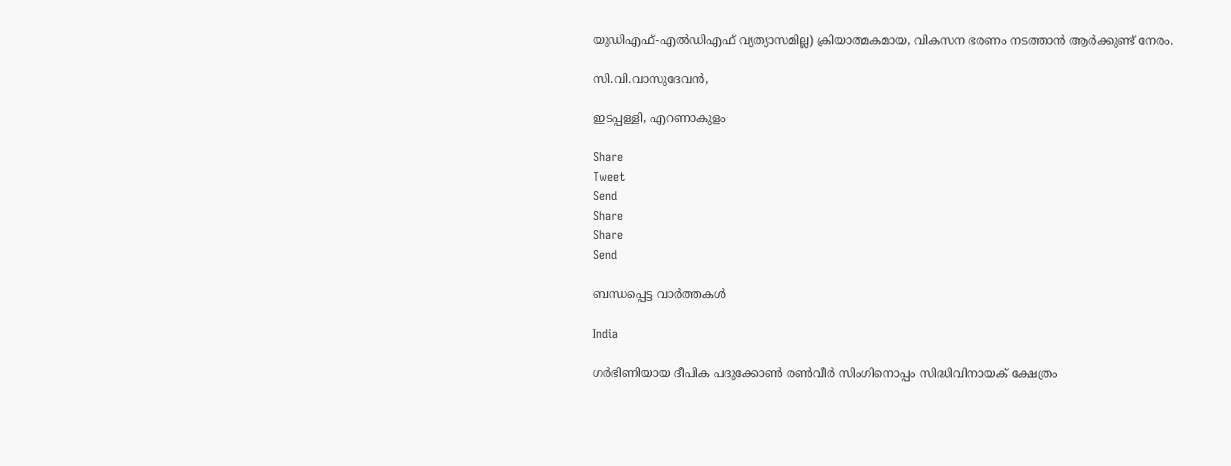യുഡിഎഫ്-എല്‍ഡിഎഫ് വ്യത്യാസമില്ല) ക്രിയാത്മകമായ, വികസന ഭരണം നടത്താന്‍ ആര്‍ക്കുണ്ട് നേരം.

സി.വി.വാസുദേവന്‍,

ഇടപ്പള്ളി, എറണാകുളം

Share
Tweet
Send
Share
Share
Send

ബന്ധപ്പെട്ട വാര്‍ത്തകള്‍

India

ഗര്‍ഭിണിയായ ദീപിക പദുക്കോണ്‍ രണ്‍വീര്‍ സിംഗിനൊപ്പം സിദ്ധിവിനായക് ക്ഷേത്രം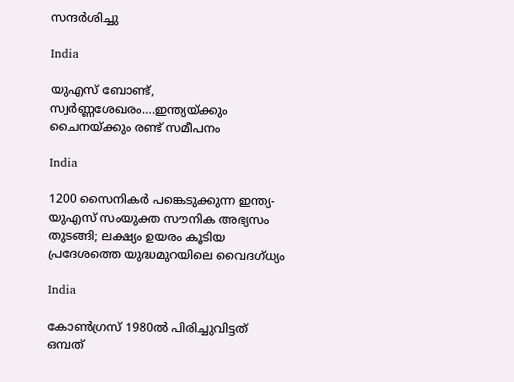സന്ദര്‍ശിച്ചു

India

യുഎസ് ബോണ്ട്, സ്വര്‍ണ്ണശേഖരം….ഇന്ത്യയ്‌ക്കും ചൈനയ്‌ക്കും രണ്ട് സമീപനം

India

1200 സൈനികര്‍ പങ്കെടുക്കുന്ന ഇന്ത്യ-യുഎസ് സംയുക്ത സൗനിക അഭ്യസം തുടങ്ങി; ലക്ഷ്യം ഉയരം കൂടിയ പ്രദേശത്തെ യുദ്ധമുറയിലെ‍ വൈദഗ്ധ്യം

India

കോണ്‍ഗ്രസ് 1980ല്‍ പിരിച്ചുവിട്ടത് ഒമ്പത്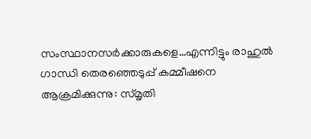സംസ്ഥാനസര്‍ക്കാരുകളെ…എന്നിട്ടും രാഹുല്‍ ഗാന്ധി തെരഞ്ഞെടുപ്പ് കമ്മീഷനെ ആക്രമിക്കുന്നു: സ്മൃതി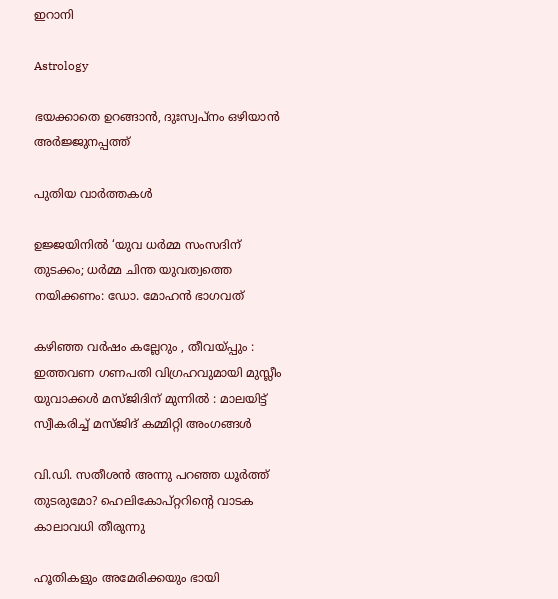ഇറാനി

Astrology

ഭയക്കാതെ ഉറങ്ങാൻ, ദുഃസ്വപ്നം ഒഴിയാൻ അർജ്ജുനപ്പത്ത്

പുതിയ വാര്‍ത്തകള്‍

ഉജ്ജയിനിൽ ‘യുവ ധർമ്മ സംസദിന് തുടക്കം; ധർമ്മ ചിന്ത യുവത്വത്തെ നയിക്കണം: ഡോ. മോഹൻ ഭാഗവത്

കഴിഞ്ഞ വർഷം കല്ലേറും , തീവയ്‌പ്പും : ഇത്തവണ ഗണപതി വിഗ്രഹവുമായി മുസ്ലീം യുവാക്കൾ മസ്ജിദിന് മുന്നിൽ : മാലയിട്ട് സ്വീകരിച്ച് മസ്ജിദ് കമ്മിറ്റി അംഗങ്ങൾ

വി.ഡി. സതീശന്‍ അന്നു പറഞ്ഞ ധൂര്‍ത്ത് തുടരുമോ? ഹെലികോപ്റ്ററിന്റെ വാടക കാലാവധി തീരുന്നു

ഹൂതികളും അമേരിക്കയും ഭായി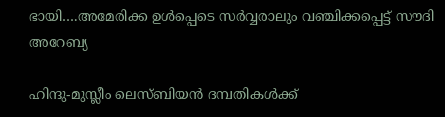ഭായി….അമേരിക്ക ഉള്‍പ്പെടെ സര്‍വ്വരാലും വഞ്ചിക്കപ്പെട്ട് സൗദി അറേബ്യ

ഹിന്ദു-മുസ്ലീം ലെസ്ബിയന്‍ ദമ്പതികള്‍ക്ക്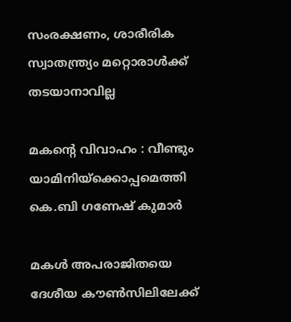സംരക്ഷണം, ശാരീരിക സ്വാതന്ത്ര്യം മറ്റൊരാള്‍ക്ക് തടയാനാവില്ല

മകന്റെ വിവാഹം : വീണ്ടും യാമിനിയ്‌ക്കൊപ്പമെത്തി കെ.ബി ഗണേഷ് കുമാർ

മകള്‍ അപരാജിതയെ ദേശീയ കൗണ്‍സിലിലേക്ക്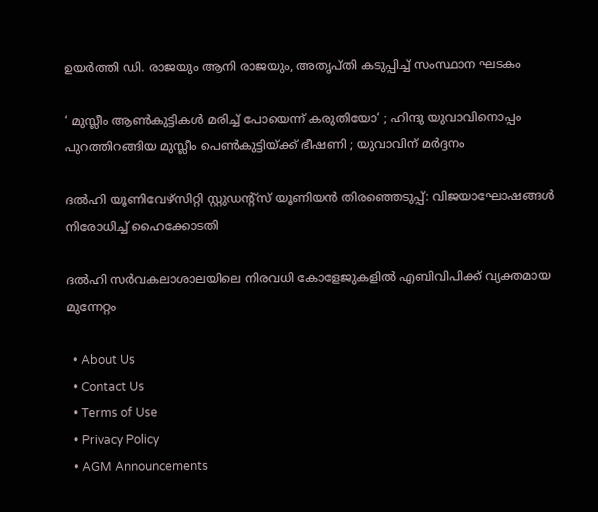ഉയര്‍ത്തി ഡി. രാജയും ആനി രാജയും, അതൃപ്തി കടുപ്പിച്ച് സംസ്ഥാന ഘടകം

‘ മുസ്ലീം ആൺകുട്ടികൾ മരിച്ച് പോയെന്ന് കരുതിയോ‘ ; ഹിന്ദു യുവാവിനൊപ്പം പുറത്തിറങ്ങിയ മുസ്ലീം പെൺകുട്ടിയ്‌ക്ക് ഭീഷണി ; യുവാവിന് മർദ്ദനം

ദല്‍ഹി യൂണിവേഴ്‌സിറ്റി സ്റ്റുഡന്റ്‌സ് യൂണിയന്‍ തിരഞ്ഞെടുപ്പ്: വിജയാഘോഷങ്ങള്‍ നിരോധിച്ച് ഹൈക്കോടതി

ദല്‍ഹി സര്‍വകലാശാലയിലെ നിരവധി കോളേജുകളില്‍ എബിവിപിക്ക് വ്യക്തമായ മുന്നേറ്റം

  • About Us
  • Contact Us
  • Terms of Use
  • Privacy Policy
  • AGM Announcements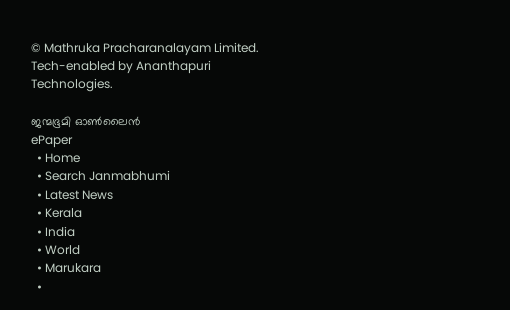© Mathruka Pracharanalayam Limited.
Tech-enabled by Ananthapuri Technologies.

ജന്മഭൂമി ഓണ്‍ലൈന്‍
ePaper
  • Home
  • Search Janmabhumi
  • Latest News
  • Kerala
  • India
  • World
  • Marukara
  •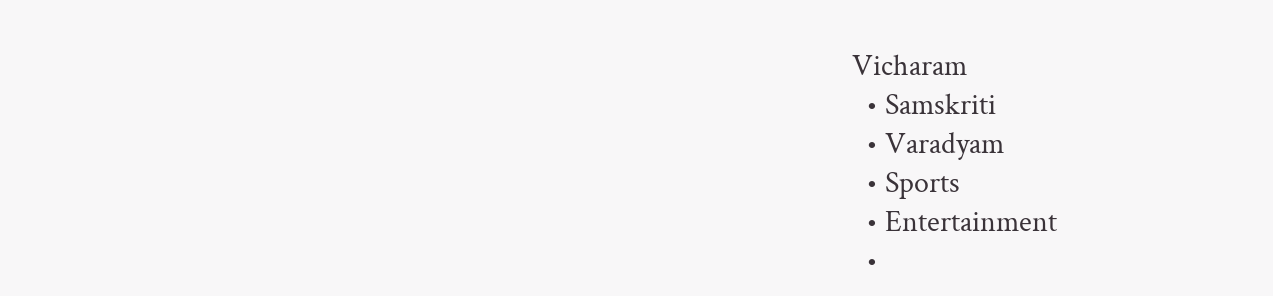Vicharam
  • Samskriti
  • Varadyam
  • Sports
  • Entertainment
  •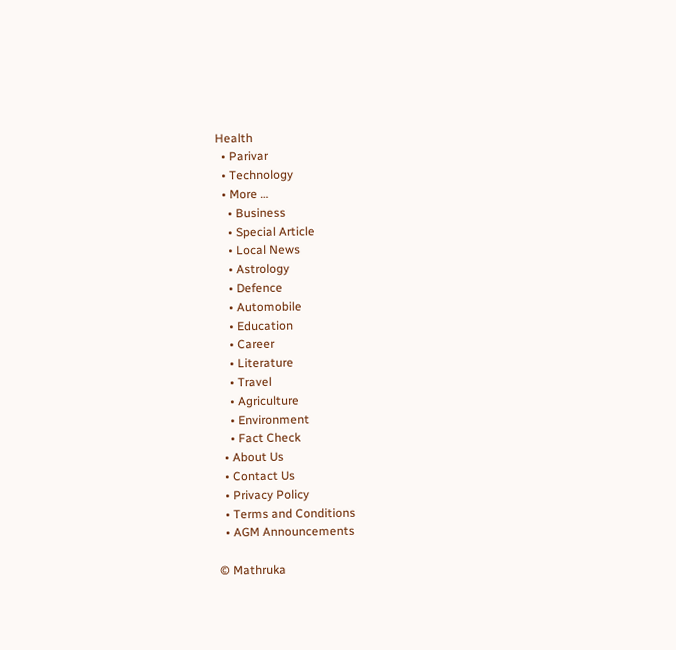Health
  • Parivar
  • Technology
  • More …
    • Business
    • Special Article
    • Local News
    • Astrology
    • Defence
    • Automobile
    • Education
    • Career
    • Literature
    • Travel
    • Agriculture
    • Environment
    • Fact Check
  • About Us
  • Contact Us
  • Privacy Policy
  • Terms and Conditions
  • AGM Announcements

© Mathruka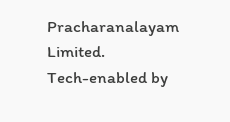Pracharanalayam Limited.
Tech-enabled by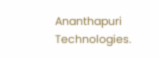Ananthapuri Technologies.